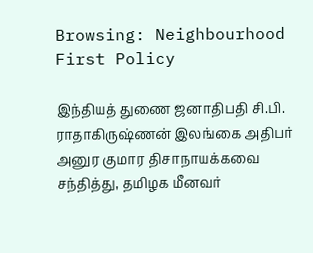Browsing: Neighbourhood First Policy

இந்தியத் துணை ஜனாதிபதி சி.பி. ராதாகிருஷ்ணன் இலங்கை அதிபர் அனுர குமார திசாநாயக்கவை சந்தித்து, தமிழக மீனவர்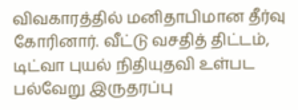விவகாரத்தில் மனிதாபிமான தீர்வு கோரினார். வீட்டு வசதித் திட்டம், டிட்வா புயல் நிதியுதவி உள்பட பல்வேறு இருதரப்பு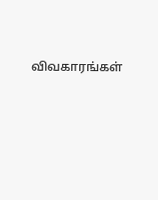விவகாரங்கள்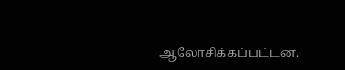ஆலோசிக்கப்பட்டன.